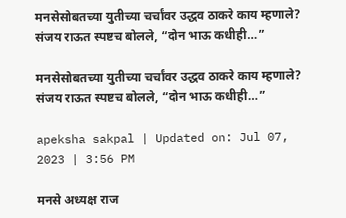मनसेसोबतच्या युतीच्या चर्चांवर उद्धव ठाकरे काय म्हणाले? संजय राऊत स्पष्टच बोलले, “दोन भाऊ कधीही…”

मनसेसोबतच्या युतीच्या चर्चांवर उद्धव ठाकरे काय म्हणाले? संजय राऊत स्पष्टच बोलले, “दोन भाऊ कधीही…”

apeksha sakpal | Updated on: Jul 07, 2023 | 3:56 PM

मनसे अध्यक्ष राज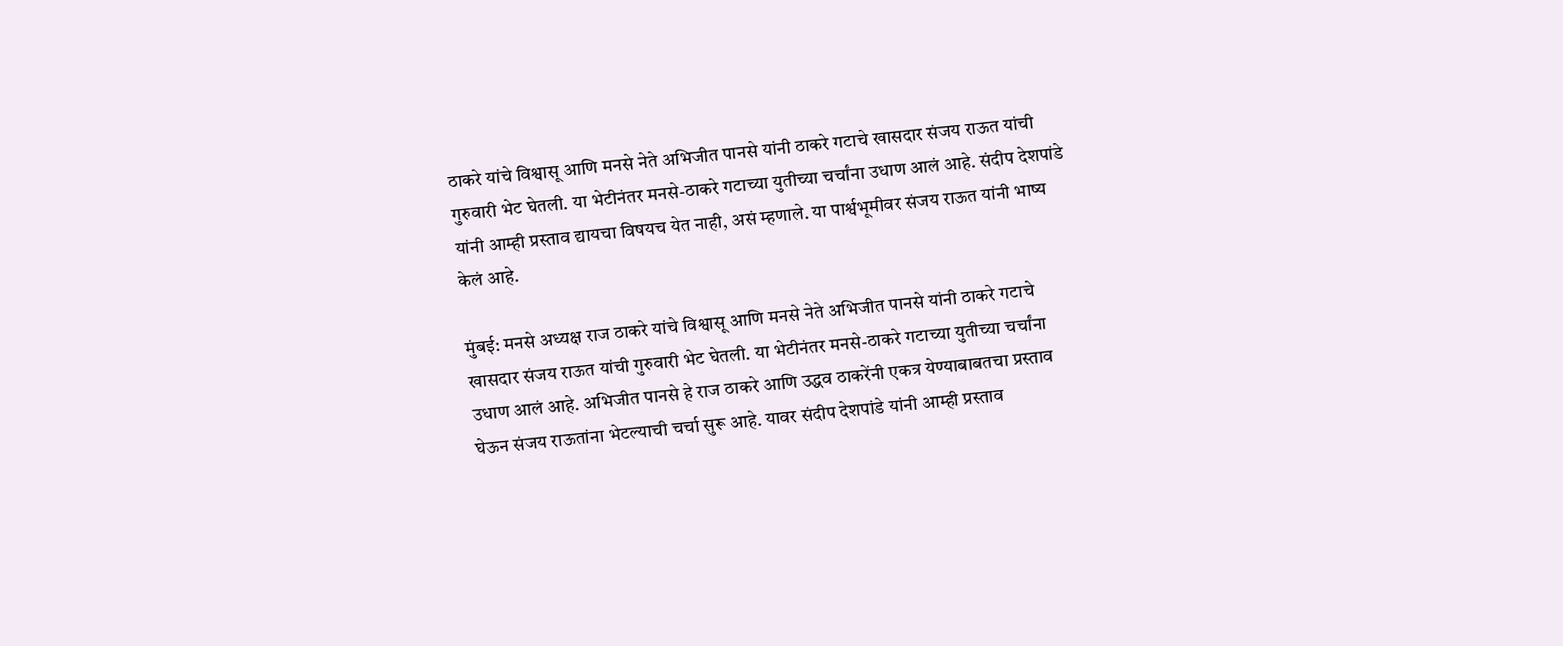ठाकरे यांचे विश्वासू आणि मनसे नेते अभिजीत पानसे यांनी ठाकरे गटाचे खासदार संजय राऊत यांची गुरुवारी भेट घेतली. या भेटीनंतर मनसे-ठाकरे गटाच्या युतीच्या चर्चांना उधाण आलं आहे. संदीप देशपांडे यांनी आम्ही प्रस्ताव द्यायचा विषयच येत नाही, असं म्हणाले. या पार्श्वभूमीवर संजय राऊत यांनी भाष्य केलं आहे.

मुंबई: मनसे अध्यक्ष राज ठाकरे यांचे विश्वासू आणि मनसे नेते अभिजीत पानसे यांनी ठाकरे गटाचे खासदार संजय राऊत यांची गुरुवारी भेट घेतली. या भेटीनंतर मनसे-ठाकरे गटाच्या युतीच्या चर्चांना उधाण आलं आहे. अभिजीत पानसे हे राज ठाकरे आणि उद्धव ठाकरेंनी एकत्र येण्याबाबतचा प्रस्ताव घेऊन संजय राऊतांना भेटल्याची चर्चा सुरू आहे. यावर संदीप देशपांडे यांनी आम्ही प्रस्ताव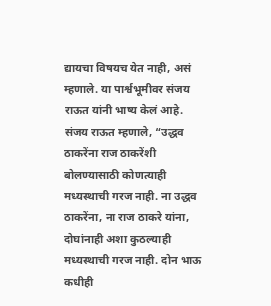द्यायचा विषयच येत नाही, असं म्हणाले. या पार्श्वभूमीवर संजय राऊत यांनी भाष्य केलं आहे. संजय राऊत म्हणाले, “उद्धव ठाकरेंना राज ठाकरेंशी बोलण्यासाठी कोणत्याही मध्यस्थाची गरज नाही. ना उद्धव ठाकरेंना, ना राज ठाकरे यांना, दोघांनाही अशा कुठल्याही मध्यस्थाची गरज नाही. दोन भाऊ कधीही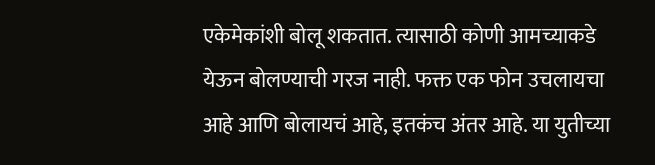एकेमेकांशी बोलू शकतात. त्यासाठी कोणी आमच्याकडे येऊन बोलण्याची गरज नाही. फक्त एक फोन उचलायचा आहे आणि बोलायचं आहे, इतकंच अंतर आहे. या युतीच्या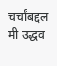चर्चांबद्दल मी उद्धव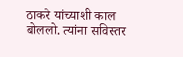ठाकरे यांच्याशी काल बोललो. त्यांना सविस्तर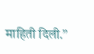माहिती दिली.”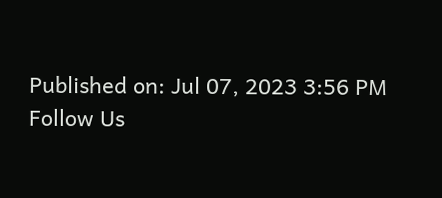Published on: Jul 07, 2023 3:56 PM
Follow Us